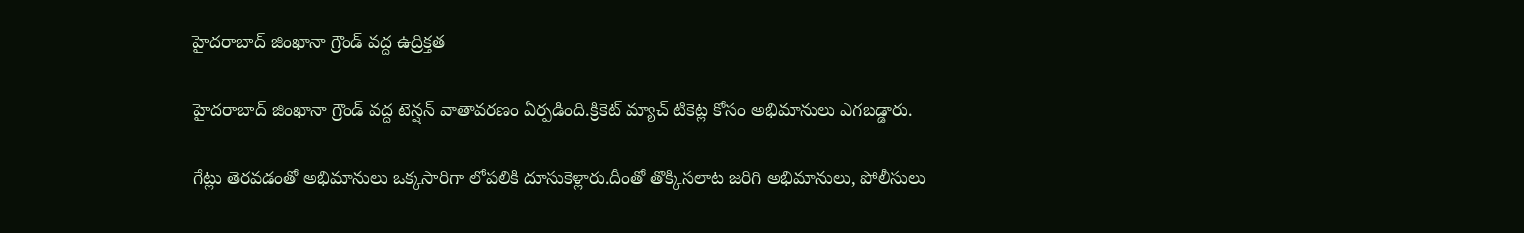హైదరాబాద్ జింఖానా గ్రౌండ్ వద్ద ఉద్రిక్తత

హైదరాబాద్ జింఖానా గ్రౌండ్ వద్ద టెన్షన్ వాతావరణం ఏర్పడింది.క్రికెట్ మ్యాచ్ టికెట్ల కోసం అభిమానులు ఎగబడ్డారు.

గేట్లు తెరవడంతో అభిమానులు ఒక్కసారిగా లోపలికి దూసుకెళ్లారు.దీంతో తొక్కిసలాట జరిగి అభిమానులు, పోలీసులు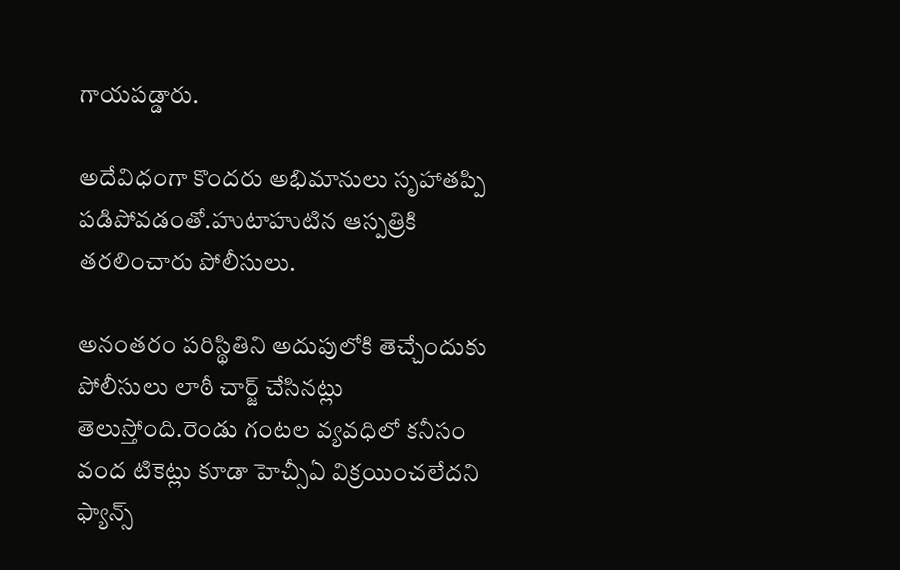గాయపడ్డారు.

అదేవిధంగా కొందరు అభిమానులు సృహాతప్పి పడిపోవడంతో.హుటాహుటిన ఆస్పత్రికి తరలించారు పోలీసులు.

అనంతరం పరిస్థితిని అదుపులోకి తెచ్చేందుకు పోలీసులు లాఠీ చార్జ్ చేసినట్లు తెలుస్తోంది.రెండు గంటల వ్యవధిలో కనీసం వంద టికెట్లు కూడా హెచ్సీఏ విక్రయించలేదని ఫ్యాన్స్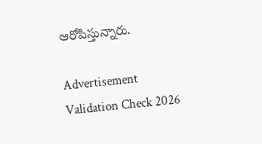ఆరోపిస్తున్నారు.

Advertisement
Validation Check 2026